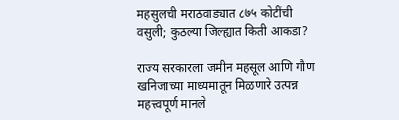महसुलची मराठवाड्यात ८७५ कोटींची वसुली; कुठल्या जिल्ह्यात किती आकडा?

राज्य सरकारला जमीन महसूल आणि गौण खनिजाच्या माध्यमातून मिळणारे उत्पन्न महत्त्वपूर्ण मानले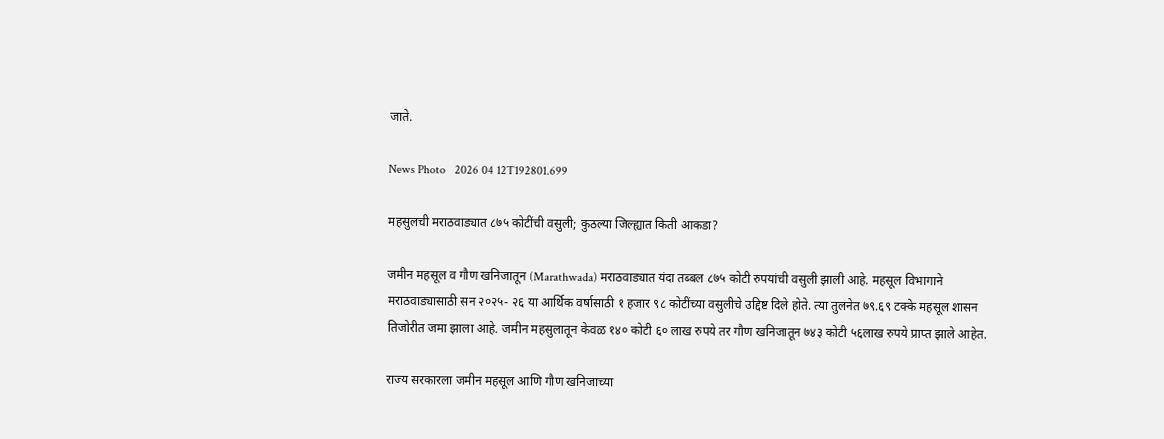जाते.

News Photo   2026 04 12T192801.699

महसुलची मराठवाड्यात ८७५ कोटींची वसुली; कुठल्या जिल्ह्यात किती आकडा?

जमीन महसूल व गौण खनिजातून (Marathwada) मराठवाड्यात यंदा तब्बल ८७५ कोटी रुपयांची वसुली झाली आहे. महसूल विभागाने मराठवाड्यासाठी सन २०२५- २६ या आर्थिक वर्षासाठी १ हजार ९८ कोटींच्या वसुलीचे उद्दिष्ट दिले होते. त्या तुलनेत ७९.६९ टक्के महसूल शासन तिजोरीत जमा झाला आहे. जमीन महसुलातून केवळ १४० कोटी ६० लाख रुपये तर गौण खनिजातून ७४३ कोटी ५६लाख रुपये प्राप्त झाले आहेत.

राज्य सरकारला जमीन महसूल आणि गौण खनिजाच्या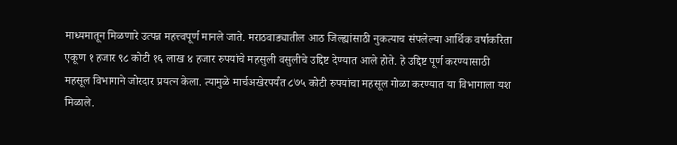माध्यमातून मिळणारे उत्पन्न महत्त्वपूर्ण मानले जाते. मराठवाड्यातील आठ जिल्ह्यांसाठी नुकत्याच संपलेल्या आर्थिक वर्षाकरिता एकूण १ हजार ९८ कोटी १६ लाख ४ हजार रुपयांचे महसुली वसुलीचे उद्दिष्ट देण्यात आले होते. हे उद्दिष्ट पूर्ण करण्यासाठी महसूल विभागाने जोरदार प्रयत्न केला. त्यामुळे मार्चअखेरपर्यंत ८७५ कोटी रुपयांचा महसूल गोळा करण्यात या विभागाला यश मिळाले.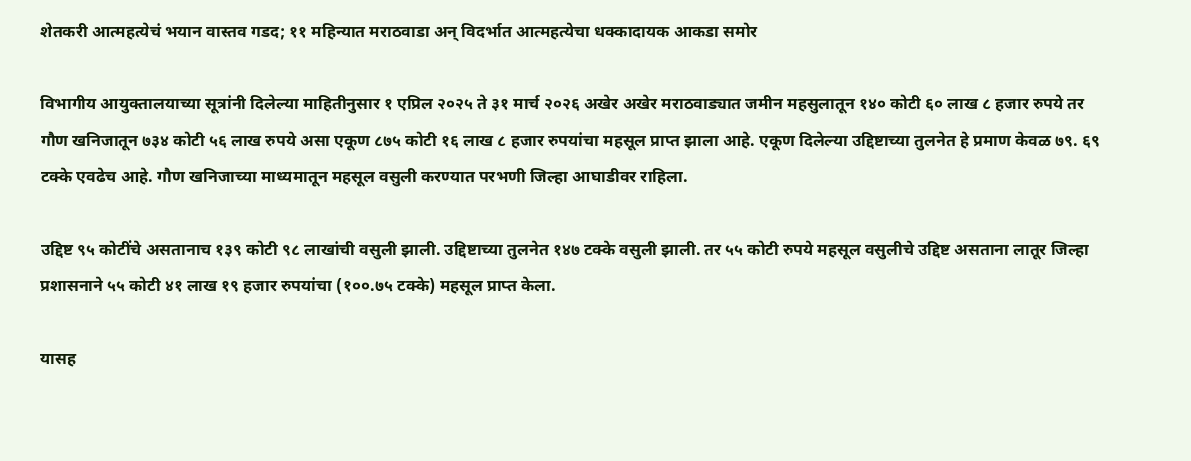शेतकरी आत्महत्येचं भयान वास्तव गडद; ११ महिन्यात मराठवाडा अन् विदर्भात आत्महत्येचा धक्कादायक आकडा समोर

विभागीय आयुक्तालयाच्या सूत्रांनी दिलेल्या माहितीनुसार १ एप्रिल २०२५ ते ३१ मार्च २०२६ अखेर अखेर मराठवाड्यात जमीन महसुलातून १४० कोटी ६० लाख ८ हजार रुपये तर गौण खनिजातून ७३४ कोटी ५६ लाख रुपये असा एकूण ८७५ कोटी १६ लाख ८ हजार रुपयांचा महसूल प्राप्त झाला आहे. एकूण दिलेल्या उद्दिष्टाच्या तुलनेत हे प्रमाण केवळ ७९. ६९ टक्के एवढेच आहे. गौण खनिजाच्या माध्यमातून महसूल वसुली करण्यात परभणी जिल्हा आघाडीवर राहिला.

उद्दिष्ट ९५ कोटींचे असतानाच १३९ कोटी ९८ लाखांची वसुली झाली. उद्दिष्टाच्या तुलनेत १४७ टक्के वसुली झाली. तर ५५ कोटी रुपये महसूल वसुलीचे उद्दिष्ट असताना लातूर जिल्हा प्रशासनाने ५५ कोटी ४१ लाख १९ हजार रुपयांचा (१००.७५ टक्के) महसूल प्राप्त केला.

यासह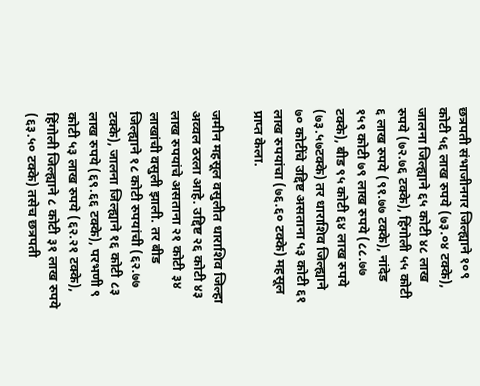छत्रपती संभाजीनगर जिल्ह्याने १०९ कोटी ५६ लाख रुपये (७३.०४ टक्के), जालना जिल्ह्याने ६५ कोटी ४८ लाख रुपये (७२.७६ टक्के), हिंगोली ५५ कोटी ६ लाख रुपये (९१.७७ टक्के), नांदेड १५९ कोटी ७९ लाख रुपये (८८.७७ टक्के), बीड ९५ कोटी ६४ लाख रुपये (७३.५७टक्के) तर धाराशिव जिल्ह्याने ७० कोटींचे उद्दिष्ट असताना ५३ कोटी ६१ लाख रुपयांचा (७६.६० टक्के) महसूल प्राप्त केला.

जमीन महसूल वसुलीत धाराशिव जिल्हा अव्वल ठरला आहे. उद्दिष्ट २६ कोटी ४३ लाख रुपयांचे असताना २१ कोटी ३४ लाखांची वसुली झाली. तर बीड जिल्ह्याने १८ कोटी रुपयांची (६२.७७ टक्के), जालना जिल्ह्याने १६ कोटी ८३ लाख रुपये (६९.६६ टक्के), परभणी ९ कोटी ५३ लाख रुपये (६२.२१ टक्के), हिंगोली जिल्ह्याने ८ कोटी ३१ लाख रुपये (६३.५० टक्के) तसेच छत्रपती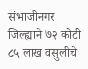संभाजीनगर जिल्ह्याने ७२ कोटी ८५ लाख वसुलीचे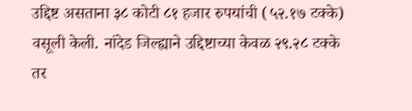उद्दिष्ट असताना ३८ कोटी ८१ हजार रुपयांची (५२.१७ टक्के) वसूली केली. नांदेड जिल्ह्याने उद्दिष्टाच्या केवळ २९.२८ टक्के तर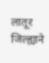लातूर जिल्ह्याने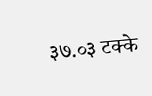३७.०३ टक्के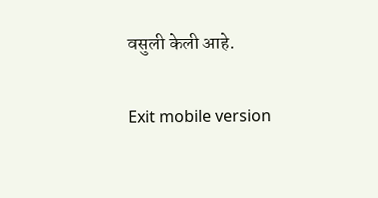वसुली केली आहे.

Exit mobile version